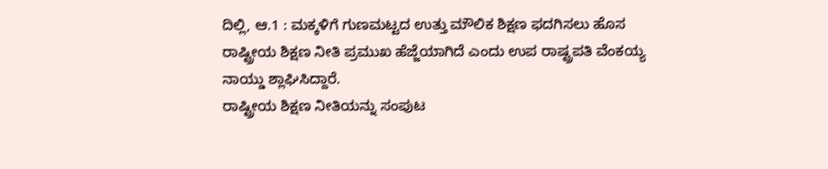ದಿಲ್ಲಿ, ಆ.1 : ಮಕ್ಕಳಿಗೆ ಗುಣಮಟ್ಟದ ಉತ್ತು ಮೌಲಿಕ ಶಿಕ್ಷಣ ಫದಗಿಸಲು ಹೊಸ ರಾಷ್ಟ್ರೀಯ ಶಿಕ್ಷಣ ನೀತಿ ಪ್ರಮುಖ ಹೆಜ್ಜೆಯಾಗಿದೆ ಎಂದು ಉಪ ರಾಷ್ಟ್ರಪತಿ ವೆಂಕಯ್ಯ ನಾಯ್ಡು ಶ್ಲಾಘಿಸಿದ್ದಾರೆ.
ರಾಷ್ಟ್ರೀಯ ಶಿಕ್ಷಣ ನೀತಿಯನ್ನು ಸಂಪುಟ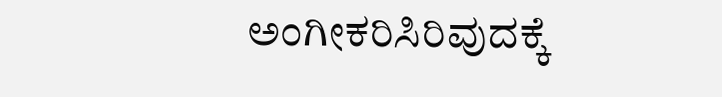ಅಂಗೀಕರಿಸಿರಿವುದಕ್ಕೆ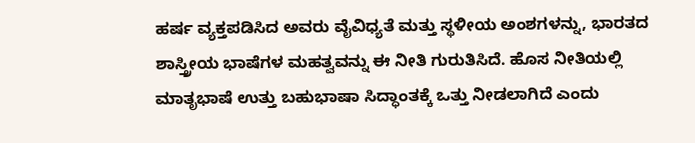ಹರ್ಷ ವ್ಯಕ್ತಪಡಿಸಿದ ಅವರು ವೈವಿಧ್ಯತೆ ಮತ್ತು ಸ್ಥಳೀಯ ಅಂಶಗಳನ್ನು, ಭಾರತದ ಶಾಸ್ತ್ರೀಯ ಭಾಷೆಗಳ ಮಹತ್ವವನ್ನು ಈ ನೀತಿ ಗುರುತಿಸಿದೆ. ಹೊಸ ನೀತಿಯಲ್ಲಿ ಮಾತೃಭಾಷೆ ಉತ್ತು ಬಹುಭಾಷಾ ಸಿದ್ಧಾಂತಕ್ಕೆ ಒತ್ತು ನೀಡಲಾಗಿದೆ ಎಂದು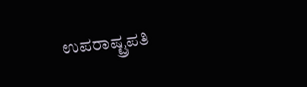ಉಪರಾಷ್ಟ್ರಪತಿ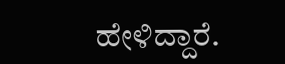ಹೇಳಿದ್ದಾರೆ.